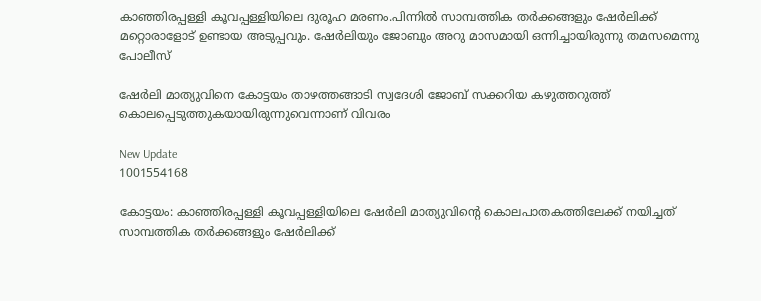കാഞ്ഞിരപ്പള്ളി കൂവപ്പള്ളിയിലെ ദുരൂഹ മരണം.പിന്നിൽ സാമ്പത്തിക തർക്കങ്ങളും ഷേർലിക്ക് മറ്റൊരാളോട് ഉണ്ടായ അടുപ്പവും. ഷേർലിയും ജോബും അറു മാസമായി ഒന്നിച്ചായിരുന്നു തമസമെന്നു പോലീസ്

ഷേര്‍ലി മാത്യുവിനെ കോട്ടയം താഴത്തങ്ങാടി സ്വദേശി ജോബ് സക്കറിയ കഴുത്തറുത്ത് കൊലപ്പെടുത്തുകയായിരുന്നുവെന്നാണ് വിവരം

New Update
1001554168

കോട്ടയം: കാഞ്ഞിരപ്പള്ളി കൂവപ്പള്ളിയിലെ ഷേര്‍ലി മാത്യുവിന്‍റെ കൊലപാതകത്തിലേക്ക് നയിച്ചത് സാമ്പത്തിക തർക്കങ്ങളും ഷേർലിക്ക്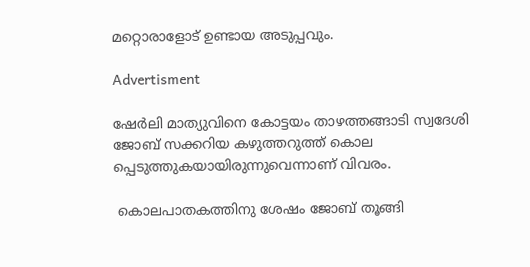മറ്റൊരാളോട് ഉണ്ടായ അടുപ്പവും.

Advertisment

ഷേര്‍ലി മാത്യുവിനെ കോട്ടയം താഴത്തങ്ങാടി സ്വദേശി ജോബ് സക്കറിയ കഴുത്തറുത്ത് കൊല പ്പെടുത്തുകയായിരുന്നുവെന്നാണ് വിവരം.

 കൊലപാതകത്തിനു ശേഷം ജോബ് തൂങ്ങി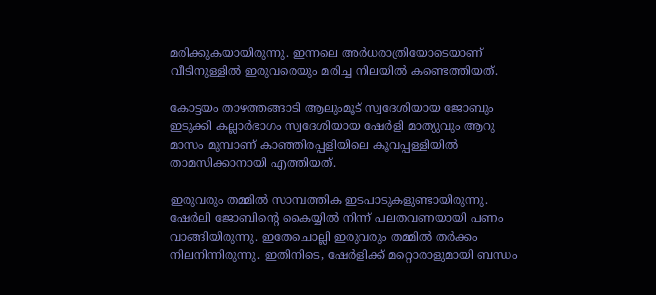മരിക്കുകയായിരുന്നു. ഇന്നലെ അര്‍ധരാത്രിയോടെയാണ് വീടിനുള്ളിൽ ഇരുവരെയും മരിച്ച നിലയിൽ കണ്ടെത്തിയത്.

കോട്ടയം താഴത്തങ്ങാടി ആലുംമൂട് സ്വദേശിയായ ജോബും ഇടുക്കി കല്ലാര്‍ഭാഗം സ്വദേശിയായ ഷേര്‍ളി മാത്യുവും ആറു മാസം മുമ്പാണ് കാഞ്ഞിരപ്പളിയിലെ കൂവപ്പള്ളിയിൽ താമസിക്കാനായി എത്തിയത്.

ഇരുവരും തമ്മിൽ സാമ്പത്തിക ഇടപാടുകളുണ്ടായിരുന്നു. ഷേര്‍ലി ജോബിന്‍റെ കൈയ്യിൽ നിന്ന് പലതവണയായി പണം വാങ്ങിയിരുന്നു. ഇതേചൊല്ലി ഇരുവരും തമ്മിൽ തര്‍ക്കം നിലനിന്നിരുന്നു. ഇതിനിടെ, ഷേര്‍ളിക്ക് മറ്റൊരാളുമായി ബന്ധം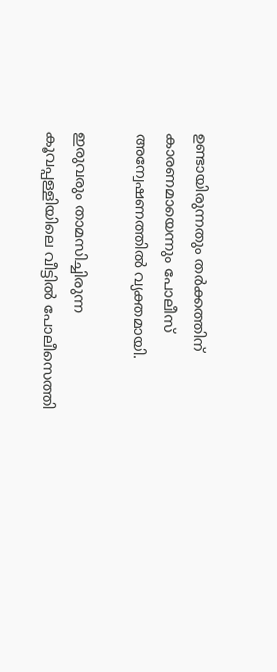ഉണ്ടായിരുന്നതും തര്‍ക്കത്തിന് കാരണമായെന്നും പോലീസ് അന്വേഷണത്തിൽ വ്യക്തമായി.

ഇരുവരും താമസിച്ചിരുന്ന കൂവപ്പള്ളിയിലെ വീട്ടിൽ പോലീസെത്തി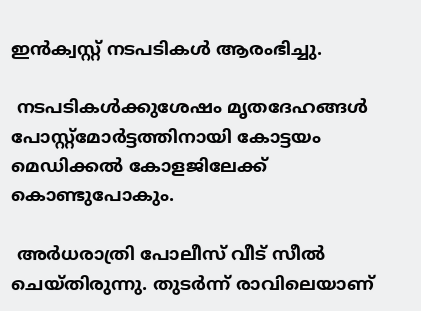ഇന്‍ക്വസ്റ്റ് നടപടികള്‍ ആരംഭിച്ചു.

 നടപടികള്‍ക്കുശേഷം മൃതദേഹങ്ങള്‍ പോസ്റ്റ്‍മോര്‍ട്ടത്തിനായി കോട്ടയം മെഡ‍ിക്കൽ കോളജിലേക്ക് കൊണ്ടുപോകും.

 അര്‍ധരാത്രി പോലീസ് വീട് സീൽ ചെയ്തിരുന്നു. തുടര്‍ന്ന് രാവിലെയാണ്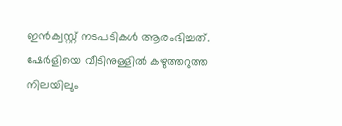ഇൻക്വസ്റ്റ് നടപടികള്‍ ആരംഭിച്ചത്. ഷേര്‍ളിയെ വീടിനുള്ളിൽ കഴുത്തറുത്ത നിലയിലും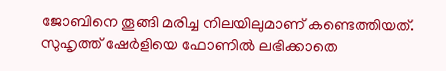ജോബിനെ തൂങ്ങി മരിച്ച നിലയിലുമാണ് കണ്ടെത്തിയത്. സുഹൃത്ത് ഷേര്‍ളിയെ ഫോണിൽ ലഭിക്കാതെ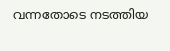വന്നതോടെ നടത്തിയ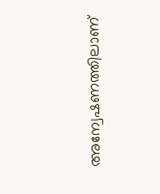അന്വേഷണത്തിലാണ്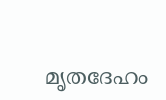മൃതദേഹം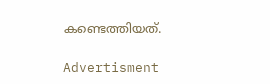കണ്ടെത്തിയത്.

Advertisment